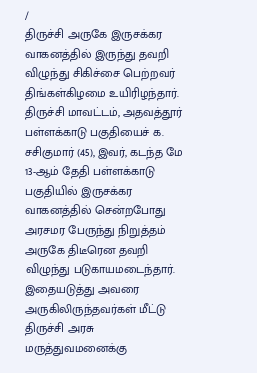/
திருச்சி அருகே இருசக்கர வாகனத்தில் இருந்து தவறி விழுந்து சிகிச்சை பெற்றவர் திங்கள்கிழமை உயிரிழந்தார்.
திருச்சி மாவட்டம், அதவத்தூர் பள்ளக்காடு பகுதியைச் க. சசிகுமார் (45), இவர், கடந்த மே 13-ஆம் தேதி பள்ளக்காடு பகுதியில் இருசக்கர வாகனத்தில் சென்றபோது அரசமர பேருந்து நிறுத்தம் அருகே திடீரென தவறி விழுந்து படுகாயமடைந்தார்.
இதையடுத்து அவரை அருகிலிருந்தவர்கள் மீட்டு திருச்சி அரசு மருத்துவமனைக்கு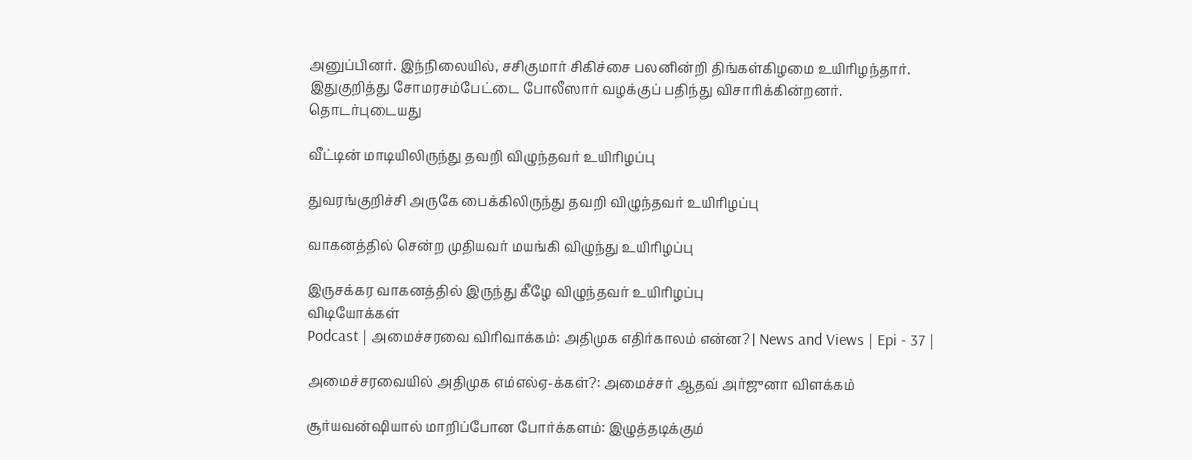அனுப்பினர். இந்நிலையில், சசிகுமார் சிகிச்சை பலனின்றி திங்கள்கிழமை உயிரிழந்தார்.
இதுகுறித்து சோமரசம்பேட்டை போலீஸார் வழக்குப் பதிந்து விசாரிக்கின்றனர்.
தொடர்புடையது

வீட்டின் மாடியிலிருந்து தவறி விழுந்தவர் உயிரிழப்பு

துவரங்குறிச்சி அருகே பைக்கிலிருந்து தவறி விழுந்தவர் உயிரிழப்பு

வாகனத்தில் சென்ற முதியவர் மயங்கி விழுந்து உயிரிழப்பு

இருசக்கர வாகனத்தில் இருந்து கீழே விழுந்தவர் உயிரிழப்பு
விடியோக்கள்
Podcast | அமைச்சரவை விரிவாக்கம்: அதிமுக எதிர்காலம் என்ன? | News and Views | Epi - 37 |

அமைச்சரவையில் அதிமுக எம்எல்ஏ-க்கள்?: அமைச்சர் ஆதவ் அர்ஜுனா விளக்கம்

சூர்யவன்ஷியால் மாறிப்போன போர்க்களம்: இழுத்தடிக்கும்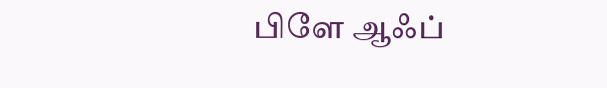பிளே ஆஃப்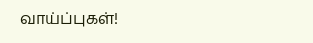வாய்ப்புகள்!